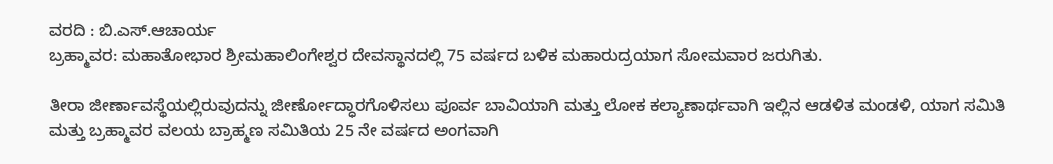ವರದಿ : ಬಿ.ಎಸ್.ಆಚಾರ್ಯ
ಬ್ರಹ್ಮಾವರ: ಮಹಾತೋಭಾರ ಶ್ರೀಮಹಾಲಿಂಗೇಶ್ವರ ದೇವಸ್ಥಾನದಲ್ಲಿ 75 ವರ್ಷದ ಬಳಿಕ ಮಹಾರುದ್ರಯಾಗ ಸೋಮವಾರ ಜರುಗಿತು.

ತೀರಾ ಜೀರ್ಣಾವಸ್ಥೆಯಲ್ಲಿರುವುದನ್ನು ಜೀರ್ಣೋದ್ಧಾರಗೊಳಿಸಲು ಪೂರ್ವ ಬಾವಿಯಾಗಿ ಮತ್ತು ಲೋಕ ಕಲ್ಯಾಣಾರ್ಥವಾಗಿ ಇಲ್ಲಿನ ಆಡಳಿತ ಮಂಡಳಿ, ಯಾಗ ಸಮಿತಿ ಮತ್ತು ಬ್ರಹ್ಮಾವರ ವಲಯ ಬ್ರಾಹ್ಮಣ ಸಮಿತಿಯ 25 ನೇ ವರ್ಷದ ಅಂಗವಾಗಿ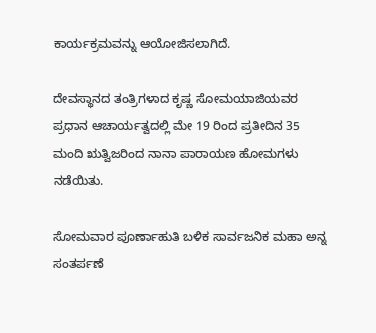ಕಾರ್ಯಕ್ರಮವನ್ನು ಆಯೋಜಿಸಲಾಗಿದೆ.

ದೇವಸ್ಥಾನದ ತಂತ್ರಿಗಳಾದ ಕೃಷ್ಣ ಸೋಮಯಾಜಿಯವರ ಪ್ರಧಾನ ಆಚಾರ್ಯತ್ವದಲ್ಲಿ ಮೇ 19 ರಿಂದ ಪ್ರತೀದಿನ 35 ಮಂದಿ ಋತ್ವಿಜರಿಂದ ನಾನಾ ಪಾರಾಯಣ ಹೋಮಗಳು ನಡೆಯಿತು.

ಸೋಮವಾರ ಪೂರ್ಣಾಹುತಿ ಬಳಿಕ ಸಾರ್ವಜನಿಕ ಮಹಾ ಅನ್ನ ಸಂತರ್ಪಣೆ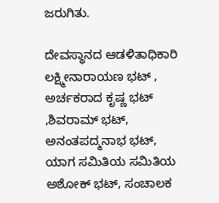ಜರುಗಿತು.

ದೇವಸ್ಥಾನದ ಆಡಳಿತಾಧಿಕಾರಿ ಲಕ್ಷ್ಮೀನಾರಾಯಣ ಭಟ್ , ಅರ್ಚಕರಾದ ಕೃಷ್ಣ ಭಟ್ ,ಶಿವರಾಮ್ ಭಟ್, ಅನಂತಪದ್ಮನಾಭ ಭಟ್, ಯಾಗ ಸಮಿತಿಯ ಸಮಿತಿಯ ಅಶೋಕ್ ಭಟ್, ಸಂಚಾಲಕ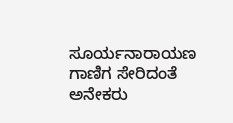ಸೂರ್ಯನಾರಾಯಣ ಗಾಣಿಗ ಸೇರಿದಂತೆ ಅನೇಕರು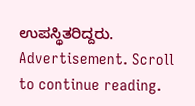ಉಪಸ್ಥಿತರಿದ್ದರು.
Advertisement. Scroll to continue reading.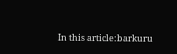In this article:barkuru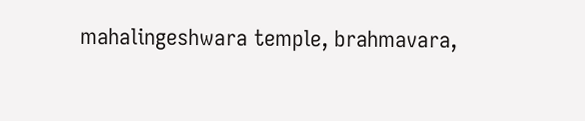mahalingeshwara temple, brahmavara,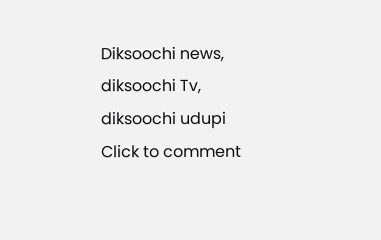Diksoochi news, diksoochi Tv, diksoochi udupi
Click to comment